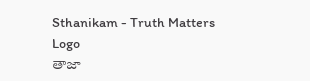Sthanikam - Truth Matters
Logo
తాజా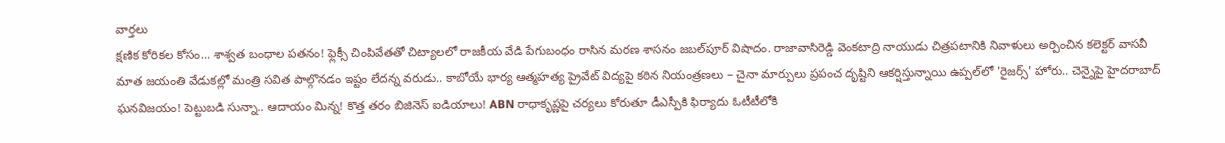వార్తలు
క్షణిక కోరికల కోసం… శాశ్వత బంధాల పతనం! ఫ్లెక్సీ చింపివేతతో చిట్యాలలో రాజకీయ వేడి పేగుబంధం రాసిన మరణ శాసనం జబల్‌పూర్ విషాదం. రాజావాసిరెడ్డి వెంకటాద్రి నాయుడు చిత్రపటానికి నివాళులు అర్పించిన కలెక్టర్ వాసవీ మాత జయంతి వేడుకల్లో మంత్రి సవిత పాల్గొనడం ఇష్టం లేదన్న వరుడు.. కాబోయే భార్య ఆత్మహత్య ప్రైవేట్ విద్యపై కఠిన నియంత్రణలు – చైనా మార్పులు ప్రపంచ దృష్టిని ఆకర్షిస్తున్నాయి ఉప్పల్‌లో 'రైజర్స్' హోరు.. చెన్నైపై హైదరాబాద్ ఘనవిజయం! పెట్టుబడి సున్నా.. ఆదాయం మిన్న! కొత్త తరం బిజినెస్ ఐడియాలు! ABN రాధాకృష్ణపై చర్యలు కోరుతూ డీఎస్పీకి ఫిర్యాదు ఓటీటీలోకి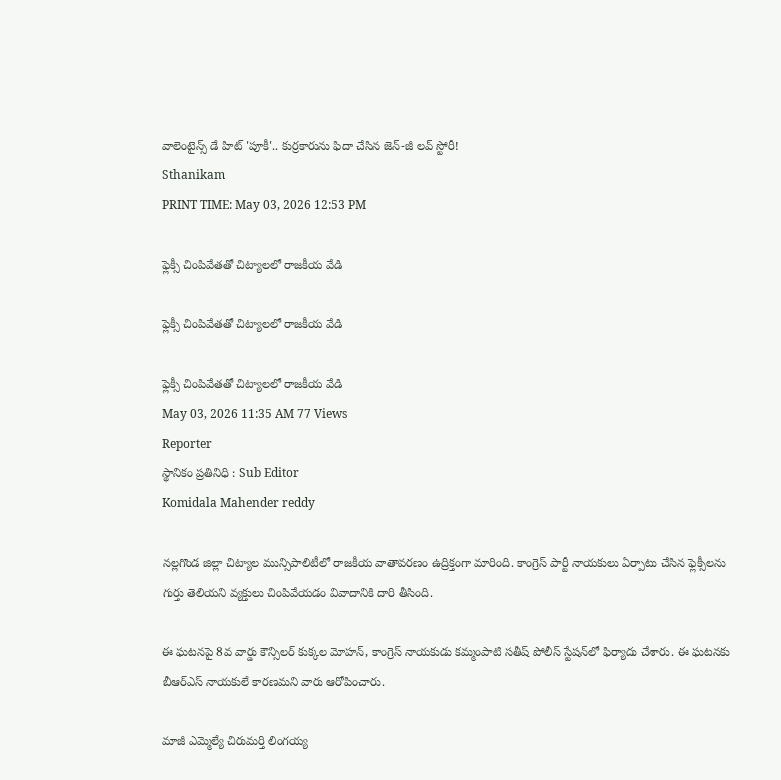వాలెంటైన్స్ డే హిట్ 'పూకీ'.. కుర్రకారును ఫిదా చేసిన జెన్-జీ లవ్ స్టోరీ!
Sthanikam
PRINT TIME: May 03, 2026 12:53 PM

ఫ్లెక్సీ చింపివేతతో చిట్యాలలో రాజకీయ వేడి

ఫ్లెక్సీ చింపివేతతో చిట్యాలలో రాజకీయ వేడి

ఫ్లెక్సీ చింపివేతతో చిట్యాలలో రాజకీయ వేడి
May 03, 2026 11:35 AM 77 Views
Reporter
స్థానికం ప్రతినిధి : Sub Editor
Komidala Mahender reddy

నల్లగొండ జిల్లా చిట్యాల మున్సిపాలిటీలో రాజకీయ వాతావరణం ఉద్రిక్తంగా మారింది. కాంగ్రెస్ పార్టీ నాయకులు ఏర్పాటు చేసిన ఫ్లెక్సీలను గుర్తు తెలియని వ్యక్తులు చింపివేయడం వివాదానికి దారి తీసింది.

ఈ ఘటనపై 8వ వార్డు కౌన్సిలర్ కుక్కల మోహన్, కాంగ్రెస్ నాయకుడు కమ్మంపాటి సతీష్ పోలీస్ స్టేషన్‌లో ఫిర్యాదు చేశారు. ఈ ఘటనకు బీఆర్‌ఎస్ నాయకులే కారణమని వారు ఆరోపించారు.

మాజీ ఎమ్మెల్యే చిరుమర్తి లింగయ్య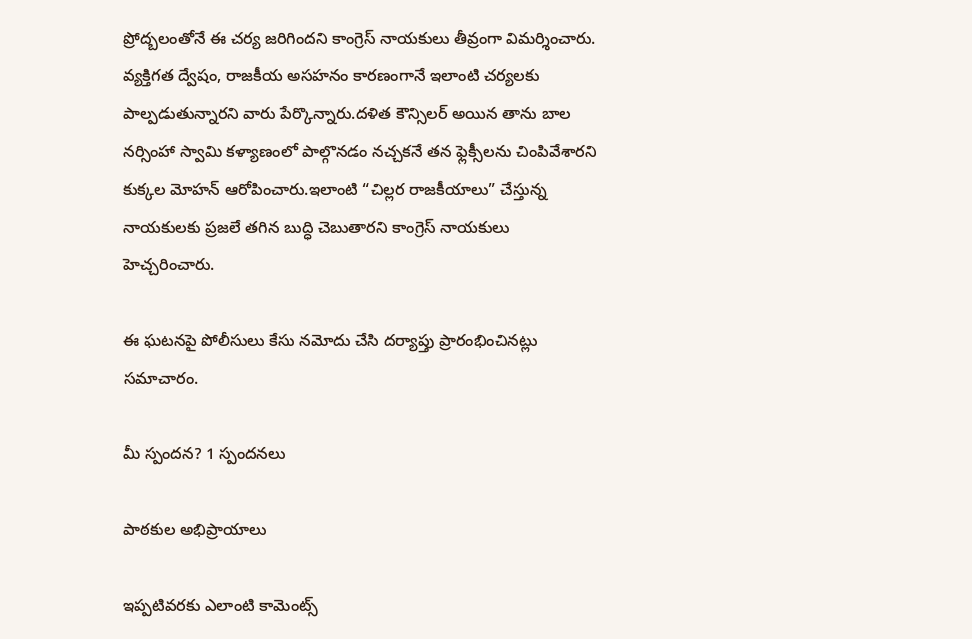ప్రోద్బలంతోనే ఈ చర్య జరిగిందని కాంగ్రెస్ నాయకులు తీవ్రంగా విమర్శించారు. వ్యక్తిగత ద్వేషం, రాజకీయ అసహనం కారణంగానే ఇలాంటి చర్యలకు పాల్పడుతున్నారని వారు పేర్కొన్నారు.దళిత కౌన్సిలర్ అయిన తాను బాల నర్సింహా స్వామి కళ్యాణంలో పాల్గొనడం నచ్చకనే తన ఫ్లెక్సీలను చింపివేశారని కుక్కల మోహన్ ఆరోపించారు.ఇలాంటి “చిల్లర రాజకీయాలు” చేస్తున్న నాయకులకు ప్రజలే తగిన బుద్ధి చెబుతారని కాంగ్రెస్ నాయకులు హెచ్చరించారు.

ఈ ఘటనపై పోలీసులు కేసు నమోదు చేసి దర్యాప్తు ప్రారంభించినట్లు సమాచారం.

మీ స్పందన? 1 స్పందనలు

పాఠకుల అభిప్రాయాలు

ఇప్పటివరకు ఎలాంటి కామెంట్స్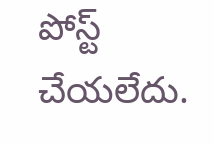పోస్ట్ చేయలేదు.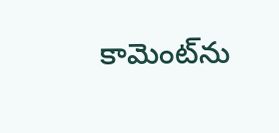కామెంట్‌ను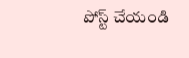పోస్ట్ చేయండి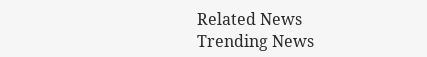Related News
Trending News